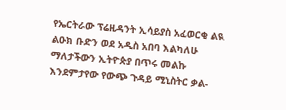የኤርትራው ፕሬዚዳንት ኢሳይያስ አፈወርቂ ልዪ ልዑክ ቡድን ወደ አዲስ አበባ እልካለሁ ማለታችውን ኢትዮጵያ በጥሩ መልኩ እንደምታየው የውጭ ጉዳይ ሚኒስትር ቃል-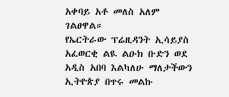አቀባይ አቶ መለስ አለም ገልፀዋል።
የኤርትራው ፕሬዚዳንት ኢሳይያስ አፈወርቂ ልዪ ልዑክ ቡድን ወደ አዲስ አበባ እልካለሁ ማለታችውን ኢትዮጵያ በጥሩ መልኩ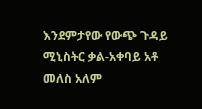እንደምታየው የውጭ ጉዳይ ሚኒስትር ቃል-አቀባይ አቶ መለስ አለም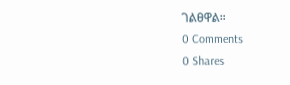ገልፀዋል።
0 Comments
0 Shares